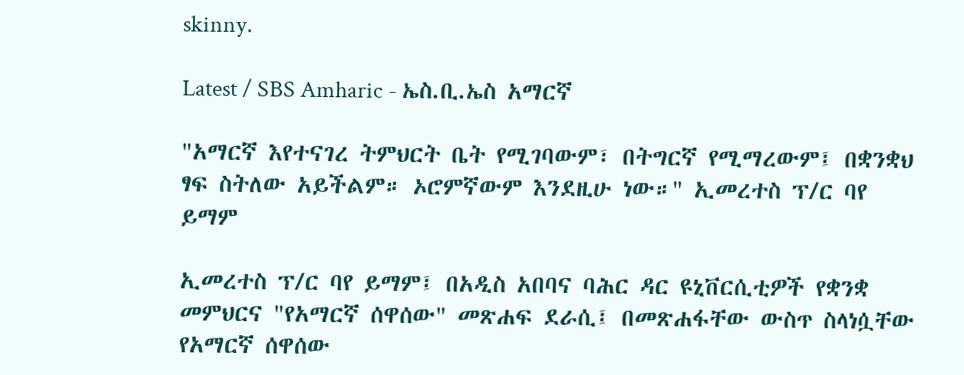skinny.

Latest / SBS Amharic - ኤስ.ቢ.ኤስ አማርኛ

"አማርኛ እየተናገረ ትምህርት ቤት የሚገባውም፣ በትግርኛ የሚማረውም፤ በቋንቋህ ፃፍ ስትለው አይችልም። ኦሮምኛውም እንደዚሁ ነው።" ኢመረተስ ፕ/ር ባየ ይማም

ኢመረተስ ፕ/ር ባየ ይማም፤ በአዲስ አበባና ባሕር ዳር ዩኒቨርሲቲዎች የቋንቋ መምህርና "የአማርኛ ሰዋሰው" መጽሐፍ ደራሲ፤ በመጽሐፋቸው ውስጥ ስላነሷቸው የአማርኛ ሰዋሰው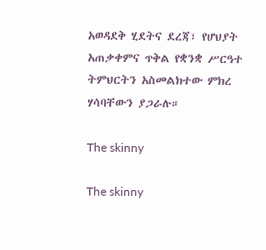አወዳደቅ ሂደትና ደረጃ፣ የሆህያት አጠቃቀምና ጥቅል የቋንቋ ሥርዓተ ትምህርትን አስመልክተው ምክረ ሃሳባቸውን ያጋራሉ።

The skinny

The skinny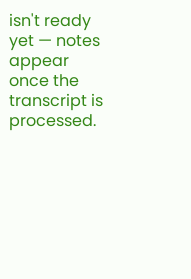isn't ready yet — notes appear once the transcript is processed.